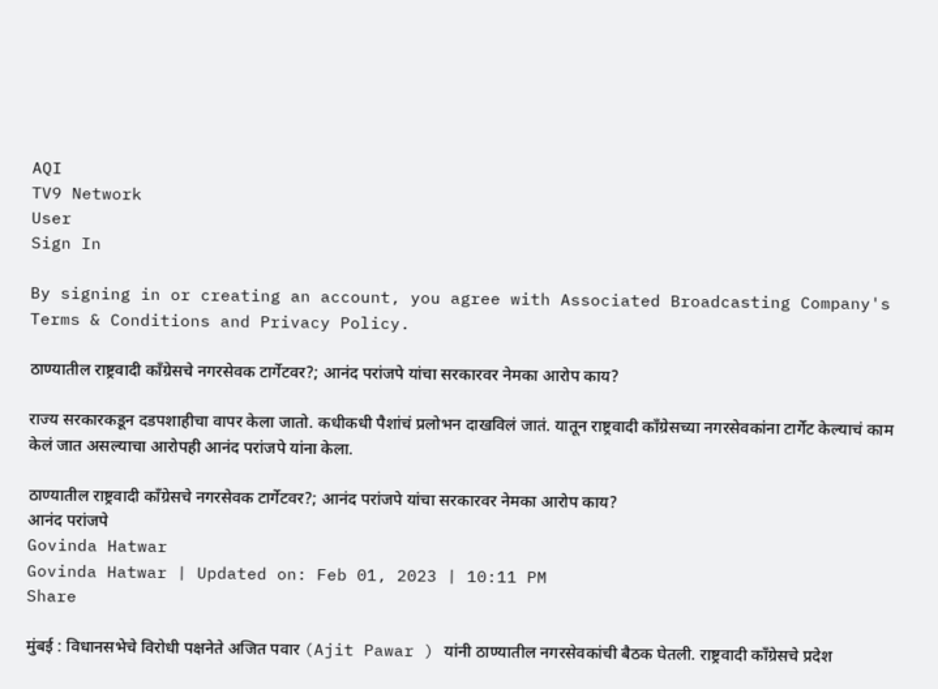AQI
TV9 Network
User
Sign In

By signing in or creating an account, you agree with Associated Broadcasting Company's Terms & Conditions and Privacy Policy.

ठाण्यातील राष्ट्रवादी काँग्रेसचे नगरसेवक टार्गेटवर?; आनंद परांजपे यांचा सरकारवर नेमका आरोप काय?

राज्य सरकारकडून दडपशाहीचा वापर केला जातो. कधीकधी पैशांचं प्रलोभन दाखविलं जातं. यातून राष्ट्रवादी काँग्रेसच्या नगरसेवकांना टार्गेट केल्याचं काम केलं जात असल्याचा आरोपही आनंद परांजपे यांना केला.

ठाण्यातील राष्ट्रवादी काँग्रेसचे नगरसेवक टार्गेटवर?; आनंद परांजपे यांचा सरकारवर नेमका आरोप काय?
आनंद परांजपे
Govinda Hatwar
Govinda Hatwar | Updated on: Feb 01, 2023 | 10:11 PM
Share

मुंबई : विधानसभेचे विरोधी पक्षनेते अजित पवार (Ajit Pawar ) यांनी ठाण्यातील नगरसेवकांची बैठक घेतली. राष्ट्रवादी काँग्रेसचे प्रदेश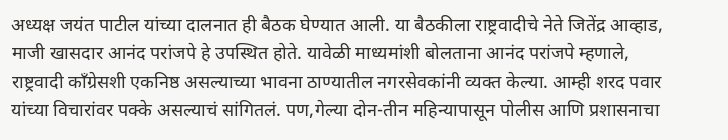अध्यक्ष जयंत पाटील यांच्या दालनात ही बैठक घेण्यात आली. या बैठकीला राष्ट्रवादीचे नेते जितेंद्र आव्हाड, माजी खासदार आनंद परांजपे हे उपस्थित होते. यावेळी माध्यमांशी बोलताना आनंद परांजपे म्हणाले, राष्ट्रवादी काँग्रेसशी एकनिष्ठ असल्याच्या भावना ठाण्यातील नगरसेवकांनी व्यक्त केल्या. आम्ही शरद पवार यांच्या विचारांवर पक्के असल्याचं सांगितलं. पण,गेल्या दोन-तीन महिन्यापासून पोलीस आणि प्रशासनाचा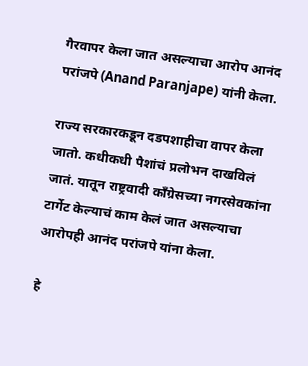गैरवापर केला जात असल्याचा आरोप आनंद परांजपे (Anand Paranjape) यांनी केला.

राज्य सरकारकडून दडपशाहीचा वापर केला जातो. कधीकधी पैशांचं प्रलोभन दाखविलं जातं. यातून राष्ट्रवादी काँग्रेसच्या नगरसेवकांना टार्गेट केल्याचं काम केलं जात असल्याचा आरोपही आनंद परांजपे यांना केला.

हे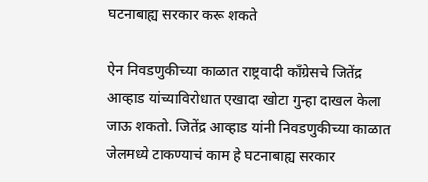घटनाबाह्य सरकार करू शकते

ऐन निवडणुकीच्या काळात राष्ट्रवादी काँग्रेसचे जितेंद्र आव्हाड यांच्याविरोधात एखादा खोटा गुन्हा दाखल केला जाऊ शकतो. जितेंद्र आव्हाड यांनी निवडणुकीच्या काळात जेलमध्ये टाकण्याचं काम हे घटनाबाह्य सरकार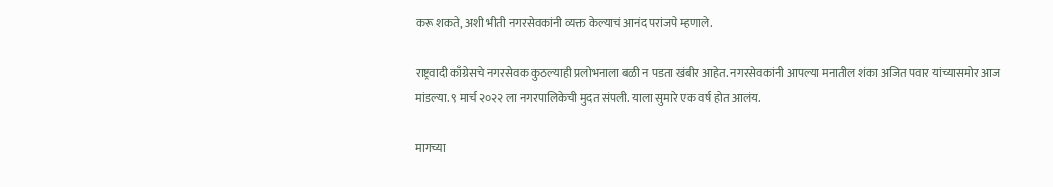करू शकते, अशी भीती नगरसेवकांनी व्यक्त केल्याचं आनंद परांजपे म्हणाले.

राष्ट्रवादी काँग्रेसचे नगरसेवक कुठल्याही प्रलोभनाला बळी न पडता खंबीर आहेत. नगरसेवकांनी आपल्या मनातील शंका अजित पवार यांच्यासमोर आज मांडल्या. ९ मार्च २०२२ ला नगरपालिकेची मुदत संपली. याला सुमारे एक वर्ष होत आलंय.

मागच्या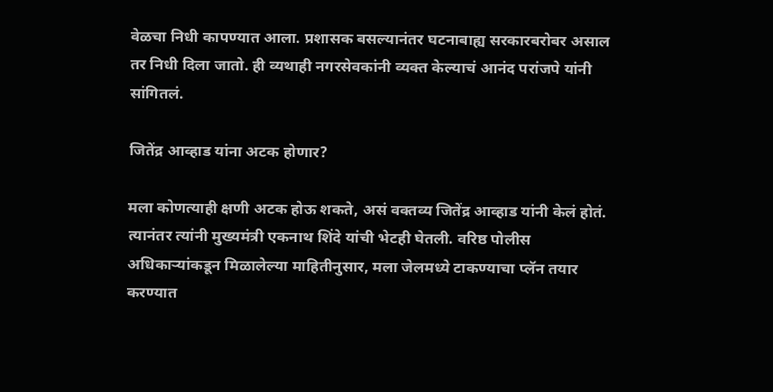वेळचा निधी कापण्यात आला. प्रशासक बसल्यानंतर घटनाबाह्य सरकारबरोबर असाल तर निधी दिला जातो. ही व्यथाही नगरसेवकांनी व्यक्त केल्याचं आनंद परांजपे यांनी सांगितलं.

जितेंद्र आव्हाड यांना अटक होणार?

मला कोणत्याही क्षणी अटक होऊ शकते, असं वक्तव्य जितेंद्र आव्हाड यांनी केलं होतं. त्यानंतर त्यांनी मुख्यमंत्री एकनाथ शिंदे यांची भेटही घेतली. वरिष्ठ पोलीस अधिकाऱ्यांकडून मिळालेल्या माहितीनुसार, मला जेलमध्ये टाकण्याचा प्लॅन तयार करण्यात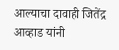आल्याचा दावाही जितेंद्र आव्हाड यांनी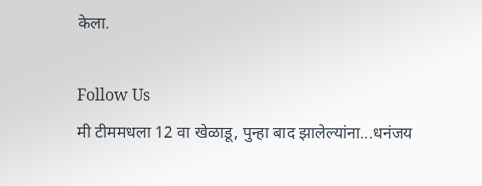केला.

Follow Us
मी टीममधला 12 वा खेळाडू, पुन्हा बाद झालेल्यांना...धनंजय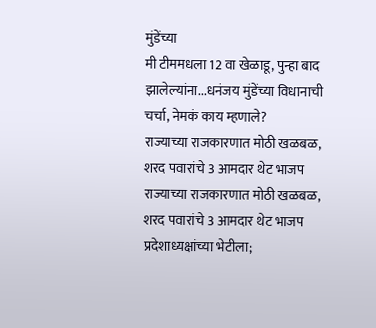मुंडेंच्या
मी टीममधला 12 वा खेळाडू, पुन्हा बाद झालेल्यांना...धनंजय मुंडेंच्या विधानाची चर्चा, नेमकं काय म्हणाले?
राज्याच्या राजकारणात मोठी खळबळ, शरद पवारांचे 3 आमदार थेट भाजप
राज्याच्या राजकारणात मोठी खळबळ, शरद पवारांचे 3 आमदार थेट भाजप प्रदेशाध्यक्षांच्या भेटीला;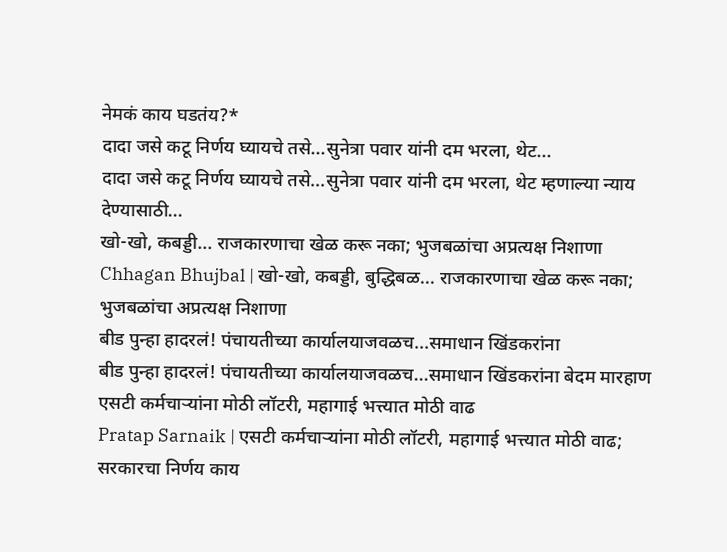नेमकं काय घडतंय?*
दादा जसे कटू निर्णय घ्यायचे तसे...सुनेत्रा पवार यांनी दम भरला, थेट...
दादा जसे कटू निर्णय घ्यायचे तसे...सुनेत्रा पवार यांनी दम भरला, थेट म्हणाल्या न्याय देण्यासाठी...
खो-खो, कबड्डी... राजकारणाचा खेळ करू नका; भुजबळांचा अप्रत्यक्ष निशाणा
Chhagan Bhujbal | खो-खो, कबड्डी, बुद्धिबळ... राजकारणाचा खेळ करू नका; भुजबळांचा अप्रत्यक्ष निशाणा
बीड पुन्हा हादरलं! पंचायतीच्या कार्यालयाजवळच...समाधान खिंडकरांना
बीड पुन्हा हादरलं! पंचायतीच्या कार्यालयाजवळच...समाधान खिंडकरांना बेदम मारहाण
एसटी कर्मचाऱ्यांना मोठी लॉटरी, महागाई भत्त्यात मोठी वाढ
Pratap Sarnaik | एसटी कर्मचाऱ्यांना मोठी लॉटरी, महागाई भत्त्यात मोठी वाढ; सरकारचा निर्णय काय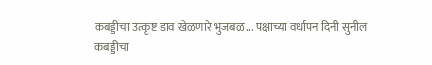कबड्डीचा उत्कृष्ट डाव खेळणारे भुजबळ... पक्षाच्या वर्धापन दिनी सुनील
कबड्डीचा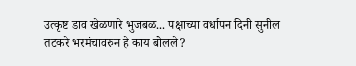उत्कृष्ट डाव खेळणारे भुजबळ... पक्षाच्या वर्धापन दिनी सुनील तटकरे भरमंचावरुन हे काय बोलले?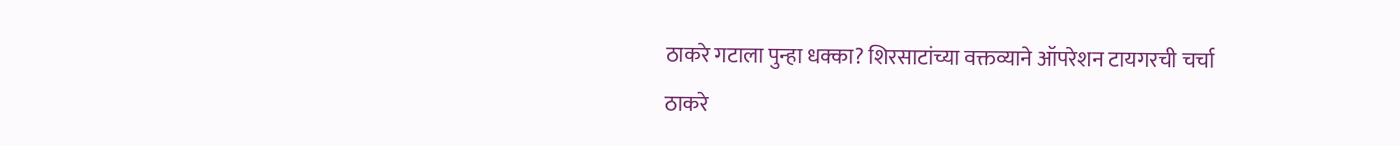ठाकरे गटाला पुन्हा धक्का? शिरसाटांच्या वक्तव्याने ऑपरेशन टायगरची चर्चा
ठाकरे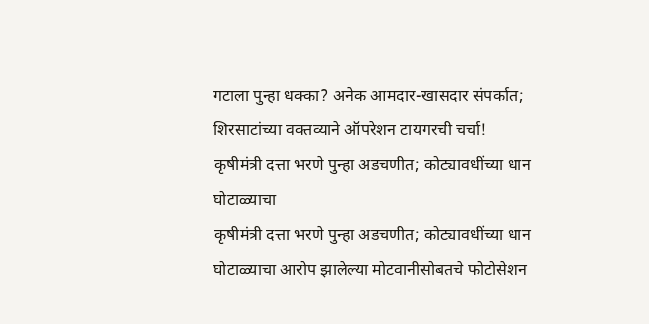गटाला पुन्हा धक्का? अनेक आमदार-खासदार संपर्कात; शिरसाटांच्या वक्तव्याने ऑपरेशन टायगरची चर्चा!
कृषीमंत्री दत्ता भरणे पुन्हा अडचणीत; कोट्यावधींच्या धान घोटाळ्याचा
कृषीमंत्री दत्ता भरणे पुन्हा अडचणीत; कोट्यावधींच्या धान घोटाळ्याचा आरोप झालेल्या मोटवानीसोबतचे फोटोसेशन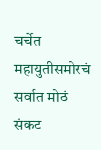चर्चेत
महायुतीसमोरचं सर्वात मोठं संकट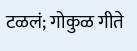टळलं; गोकुळ गीते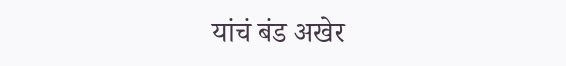यांचं बंड अखेर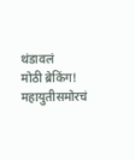थंडावलं
मोठी ब्रेकिंग! महायुतीसमोरचं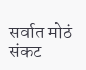सर्वात मोठं संकट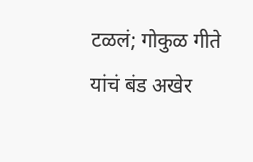टळलं; गोकुळ गीते यांचं बंड अखेर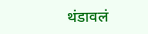थंडावलं